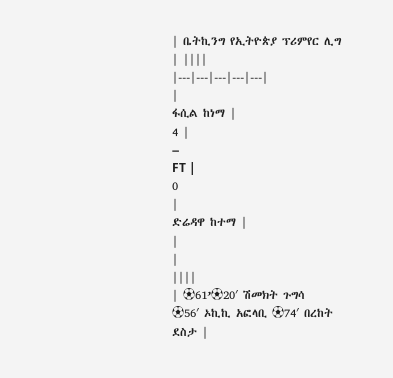| ቤትኪንግ የኢትዮጵያ ፕሪምየር ሊግ | ||||
|---|---|---|---|---|
|
ፋሲል ከነማ |
4 |
–
FT |
0
|
ድሬዳዋ ከተማ |
|
|
||||
| ⚽61’⚽20′ ሽመክት ጉግሳ
⚽56′ ኦኪኪ አፎላቢ ⚽74′ በረከት ደስታ |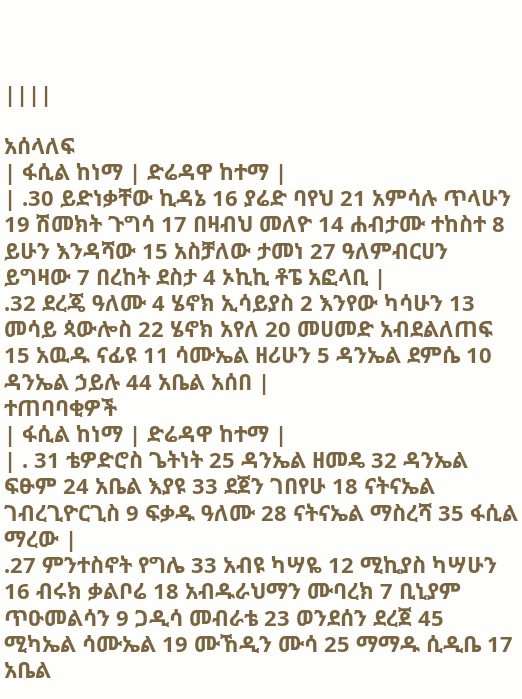||||

አሰላለፍ
| ፋሲል ከነማ | ድሬዳዋ ከተማ |
| .30 ይድነቃቸው ኪዳኔ 16 ያሬድ ባየህ 21 አምሳሉ ጥላሁን 19 ሽመክት ጉግሳ 17 በዛብህ መለዮ 14 ሐብታሙ ተከስተ 8 ይሁን እንዳሻው 15 አስቻለው ታመነ 27 ዓለምብርሀን ይግዛው 7 በረከት ደስታ 4 ኦኪኪ ቶፔ አፎላቢ |
.32 ደረጄ ዓለሙ 4 ሄኖክ ኢሳይያስ 2 እንየው ካሳሁን 13 መሳይ ጳውሎስ 22 ሄኖክ አየለ 20 መሀመድ አብደልለጠፍ 15 አዉዱ ናፊዩ 11 ሳሙኤል ዘሪሁን 5 ዳንኤል ደምሴ 10 ዳንኤል ኃይሉ 44 አቤል አሰበ |
ተጠባባቂዎች
| ፋሲል ከነማ | ድሬዳዋ ከተማ |
| . 31 ቴዎድሮስ ጌትነት 25 ዳንኤል ዘመዴ 32 ዳንኤል ፍፁም 24 አቤል እያዩ 33 ደጀን ገበየሁ 18 ናትናኤል ገብረጊዮርጊስ 9 ፍቃዱ ዓለሙ 28 ናትናኤል ማስረሻ 35 ፋሲል ማረው |
.27 ምንተስኖት የግሌ 33 አብዩ ካሣዬ 12 ሚኪያስ ካሣሁን 16 ብሩክ ቃልቦሬ 18 አብዱራህማን ሙባረክ 7 ቢኒያም ጥዑመልሳን 9 ጋዲሳ መብራቴ 23 ወንደሰን ደረጀ 45 ሚካኤል ሳሙኤል 19 ሙኸዲን ሙሳ 25 ማማዱ ሲዲቤ 17 አቤል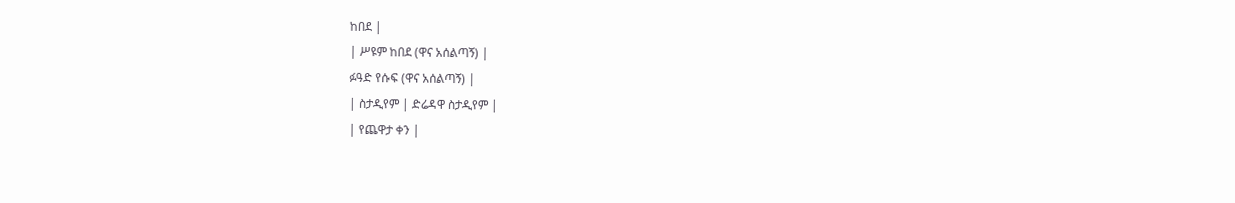ከበደ |
| ሥዩም ከበደ (ዋና አሰልጣኝ) |
ፉዓድ የሱፍ (ዋና አሰልጣኝ) |
| ስታዲየም | ድሬዳዋ ስታዲየም |
| የጨዋታ ቀን |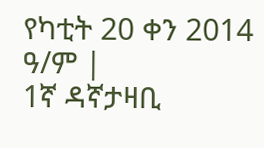የካቲት 20 ቀን 2014 ዓ/ም |
1ኛ ዳኛታዛቢ